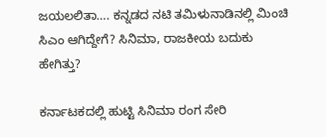ಜಯಲಲಿತಾ…. ಕನ್ನಡದ ನಟಿ ತಮಿಳುನಾಡಿನಲ್ಲಿ ಮಿಂಚಿ ಸಿಎಂ ಆಗಿದ್ದೇಗೆ? ಸಿನಿಮಾ, ರಾಜಕೀಯ ಬದುಕು ಹೇಗಿತ್ತು?

ಕರ್ನಾಟಕದಲ್ಲಿ ಹುಟ್ಟಿ ಸಿನಿಮಾ ರಂಗ ಸೇರಿ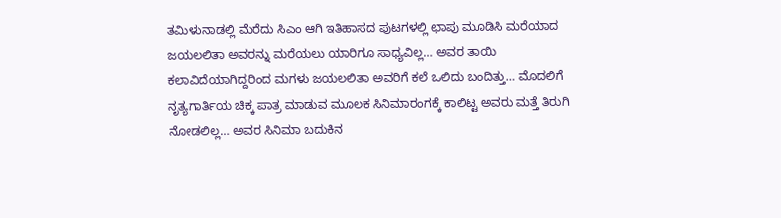ತಮಿಳುನಾಡಲ್ಲಿ ಮೆರೆದು ಸಿಎಂ ಆಗಿ ಇತಿಹಾಸದ ಪುಟಗಳಲ್ಲಿ ಛಾಪು ಮೂಡಿಸಿ ಮರೆಯಾದ ಜಯಲಲಿತಾ ಅವರನ್ನು ಮರೆಯಲು ಯಾರಿಗೂ ಸಾಧ್ಯವಿಲ್ಲ… ಅವರ ತಾಯಿ ಕಲಾವಿದೆಯಾಗಿದ್ದರಿಂದ ಮಗಳು ಜಯಲಲಿತಾ ಅವರಿಗೆ ಕಲೆ ಒಲಿದು ಬಂದಿತ್ತು… ಮೊದಲಿಗೆ ನೃತ್ಯಗಾರ್ತಿಯ ಚಿಕ್ಕ ಪಾತ್ರ ಮಾಡುವ ಮೂಲಕ ಸಿನಿಮಾರಂಗಕ್ಕೆ ಕಾಲಿಟ್ಟ ಅವರು ಮತ್ತೆ ತಿರುಗಿ ನೋಡಲಿಲ್ಲ… ಅವರ ಸಿನಿಮಾ ಬದುಕಿನ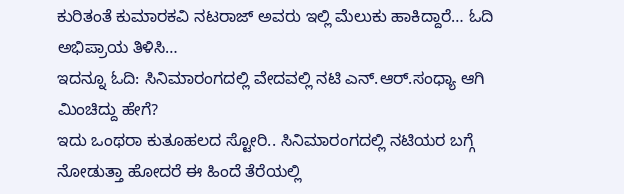ಕುರಿತಂತೆ ಕುಮಾರಕವಿ ನಟರಾಜ್ ಅವರು ಇಲ್ಲಿ ಮೆಲುಕು ಹಾಕಿದ್ದಾರೆ… ಓದಿ ಅಭಿಪ್ರಾಯ ತಿಳಿಸಿ…
ಇದನ್ನೂ ಓದಿ: ಸಿನಿಮಾರಂಗದಲ್ಲಿ ವೇದವಲ್ಲಿ ನಟಿ ಎನ್.ಆರ್.ಸಂಧ್ಯಾ ಆಗಿ ಮಿಂಚಿದ್ದು ಹೇಗೆ?
ಇದು ಒಂಥರಾ ಕುತೂಹಲದ ಸ್ಟೋರಿ.. ಸಿನಿಮಾರಂಗದಲ್ಲಿ ನಟಿಯರ ಬಗ್ಗೆ ನೋಡುತ್ತಾ ಹೋದರೆ ಈ ಹಿಂದೆ ತೆರೆಯಲ್ಲಿ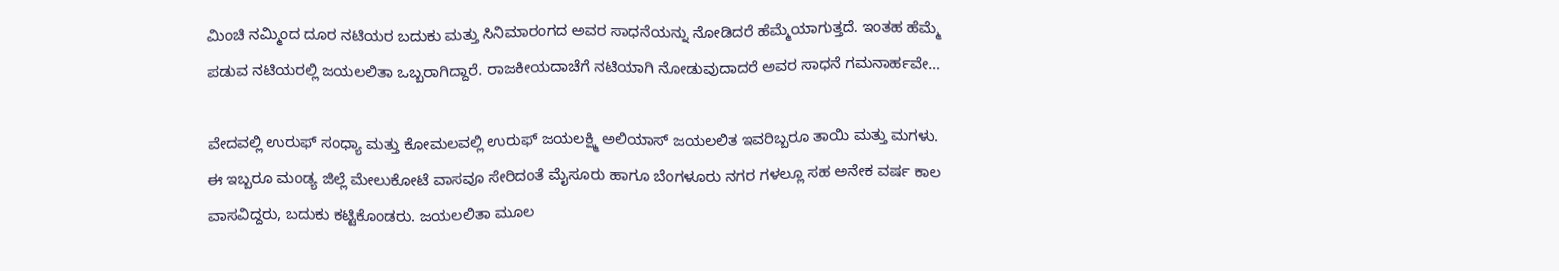ಮಿಂಚಿ ನಮ್ಮಿಂದ ದೂರ ನಟಿಯರ ಬದುಕು ಮತ್ತು ಸಿನಿಮಾರಂಗದ ಅವರ ಸಾಧನೆಯನ್ನು ನೋಡಿದರೆ ಹೆಮ್ಮೆಯಾಗುತ್ತದೆ. ಇಂತಹ ಹೆಮ್ಮೆ ಪಡುವ ನಟಿಯರಲ್ಲಿ ಜಯಲಲಿತಾ ಒಬ್ಬರಾಗಿದ್ದಾರೆ. ರಾಜಕೀಯದಾಚೆಗೆ ನಟಿಯಾಗಿ ನೋಡುವುದಾದರೆ ಅವರ ಸಾಧನೆ ಗಮನಾರ್ಹವೇ…

ವೇದವಲ್ಲಿ ಉರುಫ್ ಸಂಧ್ಯಾ ಮತ್ತು ಕೋಮಲವಲ್ಲಿ ಉರುಫ್ ಜಯಲಕ್ಷ್ಮಿ ಅಲಿಯಾಸ್ ಜಯಲಲಿತ ಇವರಿಬ್ಬರೂ ತಾಯಿ ಮತ್ತು ಮಗಳು. ಈ ಇಬ್ಬರೂ ಮಂಡ್ಯ ಜಿಲ್ಲೆ ಮೇಲುಕೋಟೆ ವಾಸವೂ ಸೇರಿದಂತೆ ಮೈಸೂರು ಹಾಗೂ ಬೆಂಗಳೂರು ನಗರ ಗಳಲ್ಲೂ ಸಹ ಅನೇಕ ವರ್ಷ ಕಾಲ ವಾಸವಿದ್ದರು, ಬದುಕು ಕಟ್ಟಿಕೊಂಡರು. ಜಯಲಲಿತಾ ಮೂಲ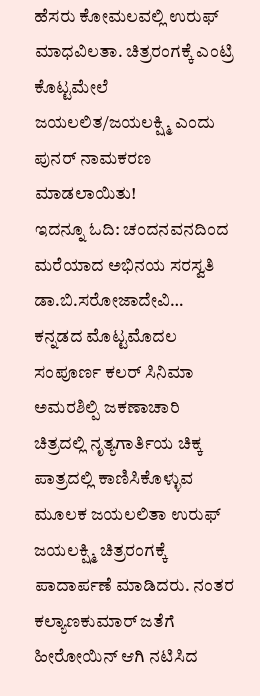ಹೆಸರು ಕೋಮಲವಲ್ಲಿ ಉರುಫ್ ಮಾಧವಿಲತಾ. ಚಿತ್ರರಂಗಕ್ಕೆ ಎಂಟ್ರಿ ಕೊಟ್ಟಮೇಲೆ ಜಯಲಲಿತ/ಜಯಲಕ್ಷ್ಮಿ ಎಂದು ಪುನರ್ ನಾಮಕರಣ ಮಾಡಲಾಯಿತು!
ಇದನ್ನೂ ಓದಿ: ಚಂದನವನದಿಂದ ಮರೆಯಾದ ಅಭಿನಯ ಸರಸ್ವತಿ ಡಾ.ಬಿ.ಸರೋಜಾದೇವಿ…
ಕನ್ನಡದ ಮೊಟ್ಟಮೊದಲ ಸಂಪೂರ್ಣ ಕಲರ್ ಸಿನಿಮಾ ಅಮರಶಿಲ್ಪಿ ಜಕಣಾಚಾರಿ ಚಿತ್ರದಲ್ಲಿ ನೃತ್ಯಗಾರ್ತಿಯ ಚಿಕ್ಕ ಪಾತ್ರದಲ್ಲಿ ಕಾಣಿಸಿಕೊಳ್ಳುವ ಮೂಲಕ ಜಯಲಲಿತಾ ಉರುಫ್ ಜಯಲಕ್ಷ್ಮಿ ಚಿತ್ರರಂಗಕ್ಕೆ ಪಾದಾರ್ಪಣೆ ಮಾಡಿದರು. ನಂತರ ಕಲ್ಯಾಣಕುಮಾರ್ ಜತೆಗೆ ಹೀರೋಯಿನ್ ಆಗಿ ನಟಿಸಿದ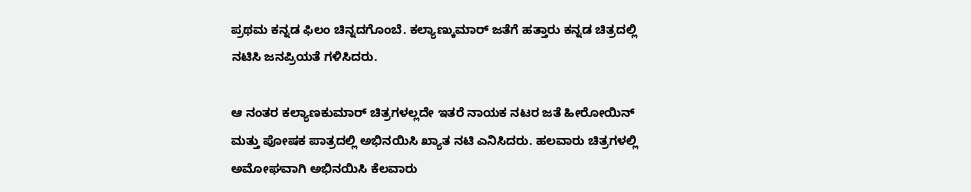ಪ್ರಥಮ ಕನ್ನಡ ಫಿಲಂ ಚಿನ್ನದಗೊಂಬೆ. ಕಲ್ಯಾಣ್ಕುಮಾರ್ ಜತೆಗೆ ಹತ್ತಾರು ಕನ್ನಡ ಚಿತ್ರದಲ್ಲಿ ನಟಿಸಿ ಜನಪ್ರಿಯತೆ ಗಳಿಸಿದರು.

ಆ ನಂತರ ಕಲ್ಯಾಣಕುಮಾರ್ ಚಿತ್ರಗಳಲ್ಲದೇ ಇತರೆ ನಾಯಕ ನಟರ ಜತೆ ಹೀರೋಯಿನ್ ಮತ್ತು ಪೋಷಕ ಪಾತ್ರದಲ್ಲಿ ಅಭಿನಯಿಸಿ ಖ್ಯಾತ ನಟಿ ಎನಿಸಿದರು. ಹಲವಾರು ಚಿತ್ರಗಳಲ್ಲಿ ಅಮೋಘವಾಗಿ ಅಭಿನಯಿಸಿ ಕೆಲವಾರು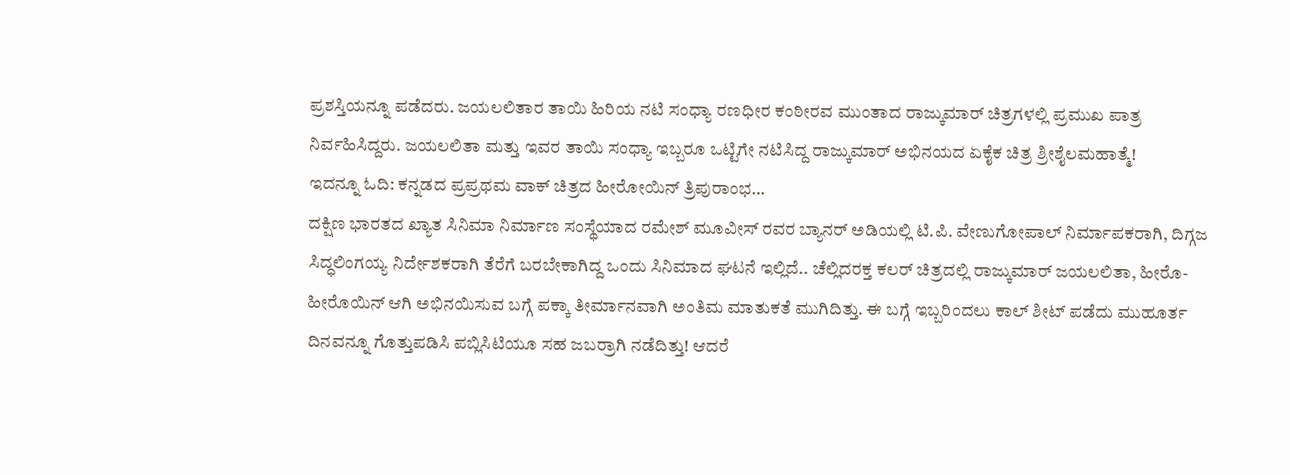ಪ್ರಶಸ್ತಿಯನ್ನೂ ಪಡೆದರು. ಜಯಲಲಿತಾರ ತಾಯಿ ಹಿರಿಯ ನಟಿ ಸಂಧ್ಯಾ ರಣಧೀರ ಕಂಠೀರವ ಮುಂತಾದ ರಾಜ್ಕುಮಾರ್ ಚಿತ್ರಗಳಲ್ಲಿ ಪ್ರಮುಖ ಪಾತ್ರ ನಿರ್ವಹಿಸಿದ್ದರು. ಜಯಲಲಿತಾ ಮತ್ತು ಇವರ ತಾಯಿ ಸಂಧ್ಯಾ ಇಬ್ಬರೂ ಒಟ್ಟಿಗೇ ನಟಿಸಿದ್ದ ರಾಜ್ಕುಮಾರ್ ಅಭಿನಯದ ಏಕೈಕ ಚಿತ್ರ ಶ್ರೀಶೈಲಮಹಾತ್ಮೆ!
ಇದನ್ನೂ ಓದಿ: ಕನ್ನಡದ ಪ್ರಪ್ರಥಮ ವಾಕ್ ಚಿತ್ರದ ಹೀರೋಯಿನ್ ತ್ರಿಪುರಾಂಭ…
ದಕ್ಷಿಣ ಭಾರತದ ಖ್ಯಾತ ಸಿನಿಮಾ ನಿರ್ಮಾಣ ಸಂಸ್ಥೆಯಾದ ರಮೇಶ್ ಮೂವೀಸ್ ರವರ ಬ್ಯಾನರ್ ಅಡಿಯಲ್ಲಿ ಟಿ.ಪಿ. ವೇಣುಗೋಪಾಲ್ ನಿರ್ಮಾಪಕರಾಗಿ, ದಿಗ್ಗಜ ಸಿದ್ಧಲಿಂಗಯ್ಯ ನಿರ್ದೇಶಕರಾಗಿ ತೆರೆಗೆ ಬರಬೇಕಾಗಿದ್ದ ಒಂದು ಸಿನಿಮಾದ ಘಟನೆ ಇಲ್ಲಿದೆ.. ಚೆಲ್ಲಿದರಕ್ತ ಕಲರ್ ಚಿತ್ರದಲ್ಲಿ ರಾಜ್ಕುಮಾರ್ ಜಯಲಲಿತಾ, ಹೀರೊ-ಹೀರೊಯಿನ್ ಆಗಿ ಅಭಿನಯಿಸುವ ಬಗ್ಗೆ ಪಕ್ಕಾ ತೀರ್ಮಾನವಾಗಿ ಅಂತಿಮ ಮಾತುಕತೆ ಮುಗಿದಿತ್ತು. ಈ ಬಗ್ಗೆ ಇಬ್ಬರಿಂದಲು ಕಾಲ್ ಶೀಟ್ ಪಡೆದು ಮುಹೂರ್ತ ದಿನವನ್ನೂ ಗೊತ್ತುಪಡಿಸಿ ಪಬ್ಲಿಸಿಟಿಯೂ ಸಹ ಜಬರ್ರಾಗಿ ನಡೆದಿತ್ತು! ಆದರೆ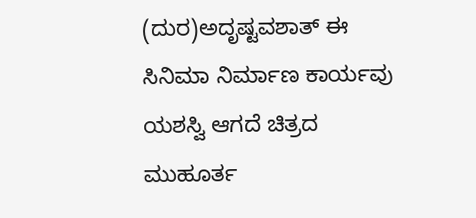(ದುರ)ಅದೃಷ್ಟವಶಾತ್ ಈ ಸಿನಿಮಾ ನಿರ್ಮಾಣ ಕಾರ್ಯವು ಯಶಸ್ವಿ ಆಗದೆ ಚಿತ್ರದ ಮುಹೂರ್ತ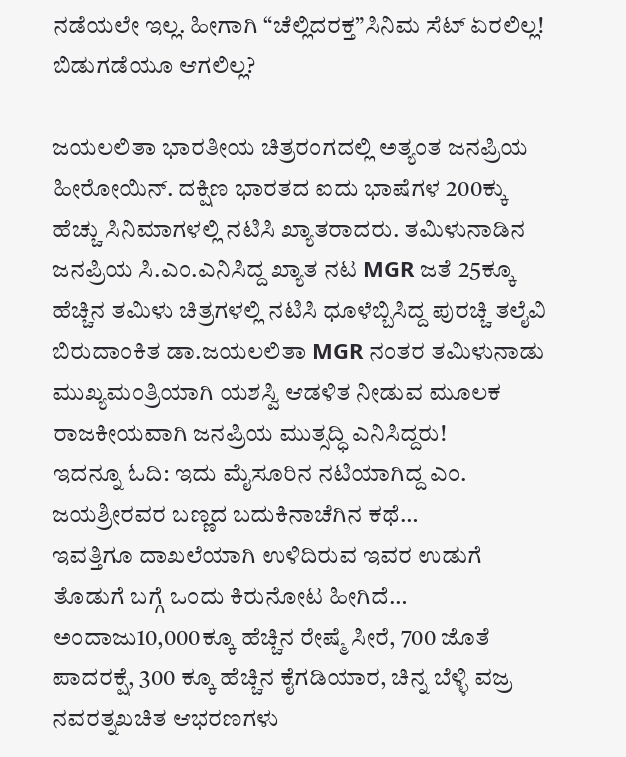ನಡೆಯಲೇ ಇಲ್ಲ. ಹೀಗಾಗಿ “ಚೆಲ್ಲಿದರಕ್ತ”ಸಿನಿಮ ಸೆಟ್ ಏರಲಿಲ್ಲ! ಬಿಡುಗಡೆಯೂ ಆಗಲಿಲ್ಲ?

ಜಯಲಲಿತಾ ಭಾರತೀಯ ಚಿತ್ರರಂಗದಲ್ಲಿ ಅತ್ಯಂತ ಜನಪ್ರಿಯ ಹೀರೋಯಿನ್. ದಕ್ಷಿಣ ಭಾರತದ ಐದು ಭಾಷೆಗಳ 200ಕ್ಕು ಹೆಚ್ಚು ಸಿನಿಮಾಗಳಲ್ಲಿ ನಟಿಸಿ ಖ್ಯಾತರಾದರು. ತಮಿಳುನಾಡಿನ ಜನಪ್ರಿಯ ಸಿ.ಎಂ.ಎನಿಸಿದ್ದ ಖ್ಯಾತ ನಟ MGR ಜತೆ 25ಕ್ಕೂ ಹೆಚ್ಚಿನ ತಮಿಳು ಚಿತ್ರಗಳಲ್ಲಿ ನಟಿಸಿ ಧೂಳೆಬ್ಬಿಸಿದ್ದ ಪುರಚ್ಚಿ ತಲೈವಿ ಬಿರುದಾಂಕಿತ ಡಾ.ಜಯಲಲಿತಾ MGR ನಂತರ ತಮಿಳುನಾಡು ಮುಖ್ಯಮಂತ್ರಿಯಾಗಿ ಯಶಸ್ವಿ ಆಡಳಿತ ನೀಡುವ ಮೂಲಕ ರಾಜಕೀಯವಾಗಿ ಜನಪ್ರಿಯ ಮುತ್ಸದ್ಧಿ ಎನಿಸಿದ್ದರು!
ಇದನ್ನೂ ಓದಿ: ಇದು ಮೈಸೂರಿನ ನಟಿಯಾಗಿದ್ದ ಎಂ. ಜಯಶ್ರೀರವರ ಬಣ್ಣದ ಬದುಕಿನಾಚೆಗಿನ ಕಥೆ…
ಇವತ್ತಿಗೂ ದಾಖಲೆಯಾಗಿ ಉಳಿದಿರುವ ಇವರ ಉಡುಗೆ ತೊಡುಗೆ ಬಗ್ಗೆ ಒಂದು ಕಿರುನೋಟ ಹೀಗಿದೆ… ಅಂದಾಜು10,000ಕ್ಕೂ ಹೆಚ್ಚಿನ ರೇಷ್ಮೆ ಸೀರೆ, 700 ಜೊತೆ ಪಾದರಕ್ಷೆ, 300 ಕ್ಕೂ ಹೆಚ್ಚಿನ ಕೈಗಡಿಯಾರ, ಚಿನ್ನ ಬೆಳ್ಳಿ ವಜ್ರ ನವರತ್ನಖಚಿತ ಆಭರಣಗಳು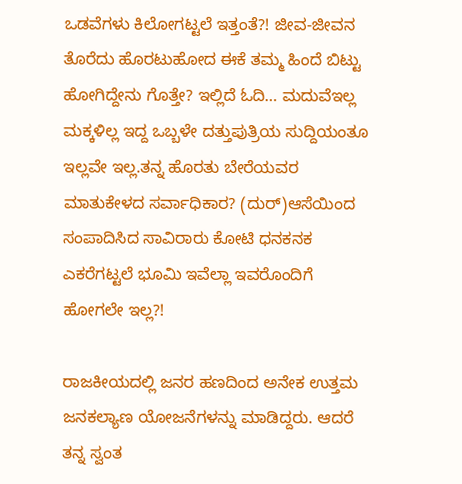ಒಡವೆಗಳು ಕಿಲೋಗಟ್ಟಲೆ ಇತ್ತಂತೆ?! ಜೀವ-ಜೀವನ ತೊರೆದು ಹೊರಟುಹೋದ ಈಕೆ ತಮ್ಮ ಹಿಂದೆ ಬಿಟ್ಟು ಹೋಗಿದ್ದೇನು ಗೊತ್ತೇ? ಇಲ್ಲಿದೆ ಓದಿ… ಮದುವೆಇಲ್ಲ ಮಕ್ಕಳಿಲ್ಲ ಇದ್ದ ಒಬ್ಬಳೇ ದತ್ತುಪುತ್ರಿಯ ಸುದ್ದಿಯಂತೂ ಇಲ್ಲವೇ ಇಲ್ಲ.ತನ್ನ ಹೊರತು ಬೇರೆಯವರ ಮಾತುಕೇಳದ ಸರ್ವಾಧಿಕಾರ? (ದುರ್)ಆಸೆಯಿಂದ ಸಂಪಾದಿಸಿದ ಸಾವಿರಾರು ಕೋಟಿ ಧನಕನಕ ಎಕರೆಗಟ್ಟಲೆ ಭೂಮಿ ಇವೆಲ್ಲಾ ಇವರೊಂದಿಗೆ ಹೋಗಲೇ ಇಲ್ಲ?!

ರಾಜಕೀಯದಲ್ಲಿ ಜನರ ಹಣದಿಂದ ಅನೇಕ ಉತ್ತಮ ಜನಕಲ್ಯಾಣ ಯೋಜನೆಗಳನ್ನು ಮಾಡಿದ್ದರು. ಆದರೆ ತನ್ನ ಸ್ವಂತ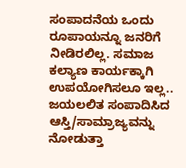ಸಂಪಾದನೆಯ ಒಂದು ರೂಪಾಯನ್ನೂ ಜನರಿಗೆ ನೀಡಿರಲಿಲ್ಲ. ಸಮಾಜ ಕಲ್ಯಾಣ ಕಾರ್ಯಕ್ಕಾಗಿ ಉಪಯೋಗಿಸಲೂ ಇಲ್ಲ.. ಜಯಲಲಿತ ಸಂಪಾದಿಸಿದ ಆಸ್ತಿ/ಸಾಮ್ರಾಜ್ಯವನ್ನು ನೋಡುತ್ತಾ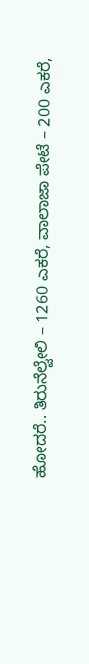ಹೋದರೆ.. ತಿರುನೆಲ್ವೇಲಿ – 1260 ಎಕರೆ, ವಾಲಾಜಾ ಪೇಟೆ – 200 ಎಕರೆ,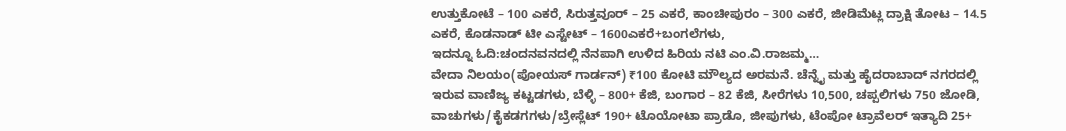ಉತ್ತುಕೋಟೆ – 100 ಎಕರೆ, ಸಿರುತ್ತವೂರ್ – 25 ಎಕರೆ, ಕಾಂಚೀಪುರಂ – 300 ಎಕರೆ, ಜೀಡಿಮೆಟ್ಲ ದ್ರಾಕ್ಷಿ ತೋಟ – 14.5 ಎಕರೆ, ಕೊಡನಾಡ್ ಟೀ ಎಸ್ಟೇಟ್ – 1600ಎಕರೆ+ಬಂಗಲೆಗಳು,
ಇದನ್ನೂ ಓದಿ:ಚಂದನವನದಲ್ಲಿ ನೆನಪಾಗಿ ಉಳಿದ ಹಿರಿಯ ನಟಿ ಎಂ.ವಿ.ರಾಜಮ್ಮ…
ವೇದಾ ನಿಲಯಂ(ಪೋಯಸ್ ಗಾರ್ಡನ್) ₹100 ಕೋಟಿ ಮೌಲ್ಯದ ಅರಮನೆ. ಚೆನ್ನೈ ಮತ್ತು ಹೈದರಾಬಾದ್ ನಗರದಲ್ಲಿ ಇರುವ ವಾಣಿಜ್ಯ ಕಟ್ಟಡಗಳು, ಬೆಳ್ಳಿ – 800+ ಕೆಜಿ, ಬಂಗಾರ – 82 ಕೆಜಿ, ಸೀರೆಗಳು 10,500, ಚಪ್ಪಲಿಗಳು 750 ಜೋಡಿ, ವಾಚುಗಳು/ಕೈಕಡಗಗಳು/ಬ್ರೇಸ್ಲೆಟ್ 190+ ಟೊಯೋಟಾ ಪ್ರಾಡೊ, ಜೀಪುಗಳು, ಟೆಂಪೋ ಟ್ರಾವೆಲರ್ ಇತ್ಯಾದಿ 25+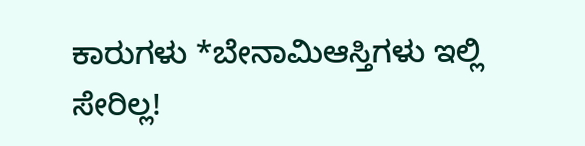ಕಾರುಗಳು *ಬೇನಾಮಿಆಸ್ತಿಗಳು ಇಲ್ಲಿ ಸೇರಿಲ್ಲ!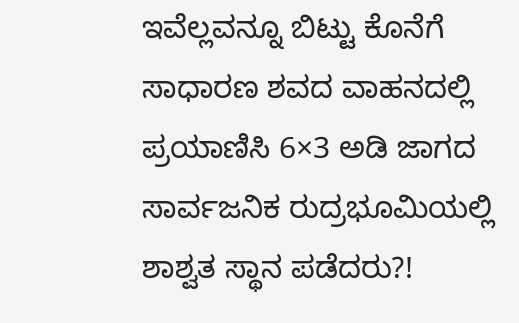ಇವೆಲ್ಲವನ್ನೂ ಬಿಟ್ಟು ಕೊನೆಗೆ ಸಾಧಾರಣ ಶವದ ವಾಹನದಲ್ಲಿ ಪ್ರಯಾಣಿಸಿ 6×3 ಅಡಿ ಜಾಗದ ಸಾರ್ವಜನಿಕ ರುದ್ರಭೂಮಿಯಲ್ಲಿ ಶಾಶ್ವತ ಸ್ಥಾನ ಪಡೆದರು?!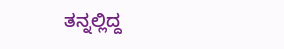ತನ್ನಲ್ಲಿದ್ದ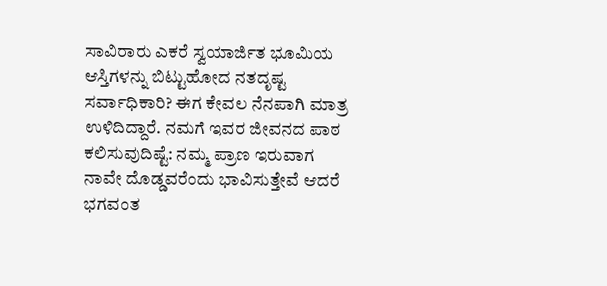ಸಾವಿರಾರು ಎಕರೆ ಸ್ವಯಾರ್ಜಿತ ಭೂಮಿಯ ಆಸ್ತಿಗಳನ್ನು ಬಿಟ್ಟುಹೋದ ನತದೃಷ್ಟ ಸರ್ವಾಧಿಕಾರಿ? ಈಗ ಕೇವಲ ನೆನಪಾಗಿ ಮಾತ್ರ ಉಳಿದಿದ್ದಾರೆ. ನಮಗೆ ಇವರ ಜೀವನದ ಪಾಠ ಕಲಿಸುವುದಿಷ್ಟೆ: ನಮ್ಮ ಪ್ರಾಣ ಇರುವಾಗ ನಾವೇ ದೊಡ್ಡವರೆಂದು ಭಾವಿಸುತ್ತೇವೆ ಆದರೆ ಭಗವಂತ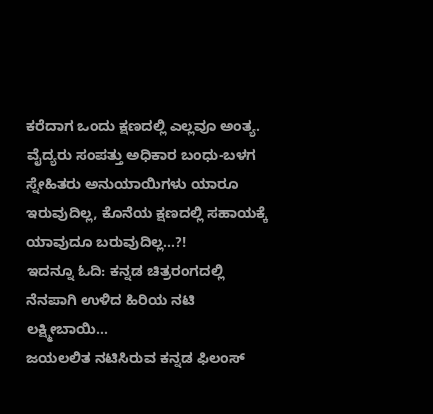ಕರೆದಾಗ ಒಂದು ಕ್ಷಣದಲ್ಲಿ ಎಲ್ಲವೂ ಅಂತ್ಯ. ವೈದ್ಯರು ಸಂಪತ್ತು ಅಧಿಕಾರ ಬಂಧು-ಬಳಗ ಸ್ನೇಹಿತರು ಅನುಯಾಯಿಗಳು ಯಾರೂ ಇರುವುದಿಲ್ಲ, ಕೊನೆಯ ಕ್ಷಣದಲ್ಲಿ ಸಹಾಯಕ್ಕೆ ಯಾವುದೂ ಬರುವುದಿಲ್ಲ…?!
ಇದನ್ನೂ ಓದಿ: ಕನ್ನಡ ಚಿತ್ರರಂಗದಲ್ಲಿ ನೆನಪಾಗಿ ಉಳಿದ ಹಿರಿಯ ನಟಿ ಲಕ್ಷ್ಮೀಬಾಯಿ…
ಜಯಲಲಿತ ನಟಿಸಿರುವ ಕನ್ನಡ ಫಿಲಂಸ್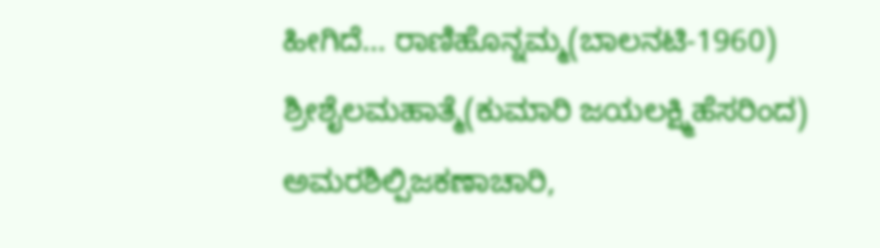ಹೀಗಿದೆ… ರಾಣಿಹೊನ್ನಮ್ಮ(ಬಾಲನಟಿ-1960) ಶ್ರೀಶೈಲಮಹಾತ್ಮೆ(ಕುಮಾರಿ ಜಯಲಕ್ಷ್ಮಿಹೆಸರಿಂದ) ಅಮರಶಿಲ್ಪಿಜಕಣಾಚಾರಿ,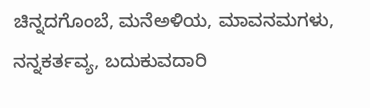ಚಿನ್ನದಗೊಂಬೆ, ಮನೆಅಳಿಯ, ಮಾವನಮಗಳು, ನನ್ನಕರ್ತವ್ಯ, ಬದುಕುವದಾರಿ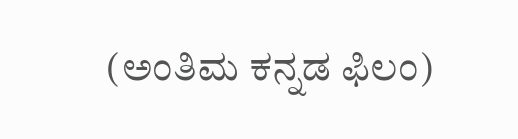(ಅಂತಿಮ ಕನ್ನಡ ಫಿಲಂ)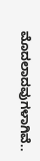ಮೊದಲಾದವುಗಳಾಗಿವೆ..